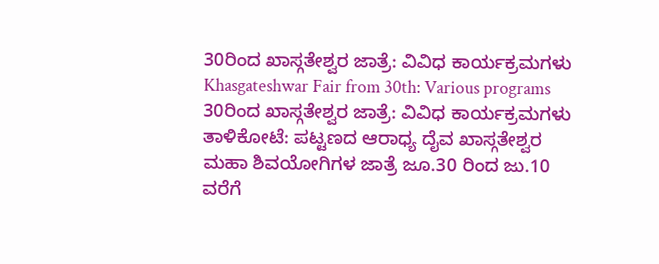30ರಿಂದ ಖಾಸ್ಗತೇಶ್ವರ ಜಾತ್ರೆ: ವಿವಿಧ ಕಾರ್ಯಕ್ರಮಗಳು
Khasgateshwar Fair from 30th: Various programs
30ರಿಂದ ಖಾಸ್ಗತೇಶ್ವರ ಜಾತ್ರೆ: ವಿವಿಧ ಕಾರ್ಯಕ್ರಮಗಳು
ತಾಳಿಕೋಟೆ: ಪಟ್ಟಣದ ಆರಾಧ್ಯ ದೈವ ಖಾಸ್ಗತೇಶ್ವರ ಮಹಾ ಶಿವಯೋಗಿಗಳ ಜಾತ್ರೆ ಜೂ.30 ರಿಂದ ಜು.10 ವರೆಗೆ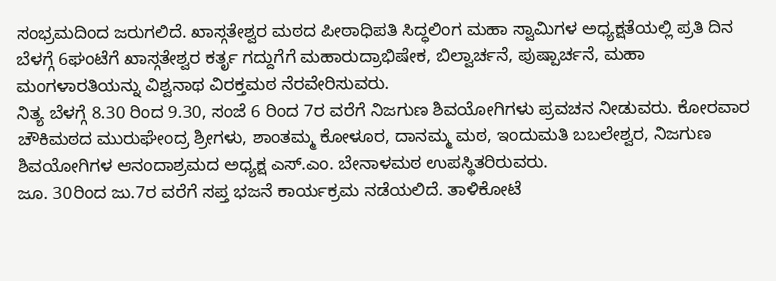ಸಂಭ್ರಮದಿಂದ ಜರುಗಲಿದೆ. ಖಾಸ್ಗತೇಶ್ವರ ಮಠದ ಪೀಠಾಧಿಪತಿ ಸಿದ್ಧಲಿಂಗ ಮಹಾ ಸ್ವಾಮಿಗಳ ಅಧ್ಯಕ್ಷತೆಯಲ್ಲಿ ಪ್ರತಿ ದಿನ ಬೆಳಗ್ಗೆ 6ಘಂಟೆಗೆ ಖಾಸ್ಗತೇಶ್ವರ ಕರ್ತೃ ಗದ್ದುಗೆಗೆ ಮಹಾರುದ್ರಾಭಿಷೇಕ, ಬಿಲ್ವಾರ್ಚನೆ, ಪುಷ್ಪಾರ್ಚನೆ, ಮಹಾ ಮಂಗಳಾರತಿಯನ್ನು ವಿಶ್ವನಾಥ ವಿರಕ್ತಮಠ ನೆರವೇರಿಸುವರು.
ನಿತ್ಯ ಬೆಳಗ್ಗೆ 8.30 ರಿಂದ 9.30, ಸಂಜೆ 6 ರಿಂದ 7ರ ವರೆಗೆ ನಿಜಗುಣ ಶಿವಯೋಗಿಗಳು ಪ್ರವಚನ ನೀಡುವರು. ಕೋರವಾರ ಚೌಕಿಮಠದ ಮುರುಘೇಂದ್ರ ಶ್ರೀಗಳು, ಶಾಂತಮ್ಮ ಕೋಳೂರ, ದಾನಮ್ಮ ಮಠ, ಇಂದುಮತಿ ಬಬಲೇಶ್ವರ, ನಿಜಗುಣ ಶಿವಯೋಗಿಗಳ ಆನಂದಾಶ್ರಮದ ಅಧ್ಯಕ್ಷ ಎಸ್.ಎಂ. ಬೇನಾಳಮಠ ಉಪಸ್ಥಿತರಿರುವರು.
ಜೂ. 30ರಿಂದ ಜು.7ರ ವರೆಗೆ ಸಪ್ತ ಭಜನೆ ಕಾರ್ಯಕ್ರಮ ನಡೆಯಲಿದೆ. ತಾಳಿಕೋಟೆ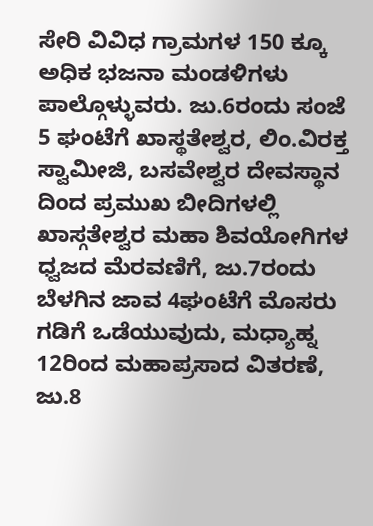ಸೇರಿ ವಿವಿಧ ಗ್ರಾಮಗಳ 150 ಕ್ಕೂ ಅಧಿಕ ಭಜನಾ ಮಂಡಳಿಗಳು ಪಾಲ್ಗೊಳ್ಳುವರು. ಜು.6ರಂದು ಸಂಜೆ 5 ಘಂಟೆಗೆ ಖಾಸ್ಥತೇಶ್ವರ, ಲಿಂ.ವಿರಕ್ತ ಸ್ವಾಮೀಜಿ, ಬಸವೇಶ್ವರ ದೇವಸ್ಥಾನ ದಿಂದ ಪ್ರಮುಖ ಬೀದಿಗಳಲ್ಲಿ ಖಾಸ್ಗತೇಶ್ವರ ಮಹಾ ಶಿವಯೋಗಿಗಳ ಧ್ವಜದ ಮೆರವಣಿಗೆ, ಜು.7ರಂದು ಬೆಳಗಿನ ಜಾವ 4ಘಂಟೆಗೆ ಮೊಸರು ಗಡಿಗೆ ಒಡೆಯುವುದು, ಮಧ್ಯಾಹ್ನ 12ರಿಂದ ಮಹಾಪ್ರಸಾದ ವಿತರಣೆ, ಜು.8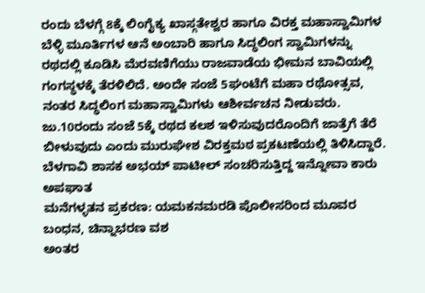ರಂದು ಬೆಳಗ್ಗೆ 8ಕ್ಕೆ ಲಿಂಗೈಕ್ಯ ಖಾಸ್ಗತೇಶ್ವರ ಹಾಗೂ ವಿರಕ್ತ ಮಹಾಸ್ವಾಮಿಗಳ ಬೆಳ್ಳಿ ಮೂರ್ತಿಗಳ ಆನೆ ಅಂಬಾರಿ ಹಾಗೂ ಸಿದ್ಧಲಿಂಗ ಸ್ವಾಮಿಗಳನ್ನು ರಥದಲ್ಲಿ ಕೂಡಿಸಿ ಮೆರವಣಿಗೆಯು ರಾಜವಾಡೆಯ ಭೀಮನ ಬಾವಿಯಲ್ಲಿ ಗಂಗಸ್ಥಳಕ್ಕೆ ತೆರಳಿಲಿದೆ. ಅಂದೇ ಸಂಜೆ 5ಘಂಟೆಗೆ ಮಹಾ ರಥೋತ್ಸವ, ನಂತರ ಸಿದ್ಧಲಿಂಗ ಮಹಾಸ್ವಾಮಿಗಳು ಆಶೀರ್ವಚನ ನೀಡುವರು. ಜು.10ರಂದು ಸಂಜೆ 5ಕ್ಕೆ ರಥದ ಕಲಶ ಇಳಿಸುವುದರೊಂದಿಗೆ ಜಾತ್ರೆಗೆ ತೆರೆ ಬೀಳುವುದು ಎಂದು ಮುರುಘೇಶ ವಿರಕ್ತಮಠ ಪ್ರಕಟಣೆಯಲ್ಲಿ ತಿಳಿಸಿದ್ದಾರೆ.
ಬೆಳಗಾವಿ ಶಾಸಕ ಅಭಯ್ ಪಾಟೀಲ್ ಸಂಚರಿಸುತ್ತಿದ್ದ ಇನ್ನೋವಾ ಕಾರು ಅಪಘಾತ
ಮನೆಗಳ್ಳತನ ಪ್ರಕರಣ: ಯಮಕನಮರಡಿ ಪೊಲೀಸರಿಂದ ಮೂವರ ಬಂಧನ, ಚಿನ್ನಾಭರಣ ವಶ
ಅಂತರ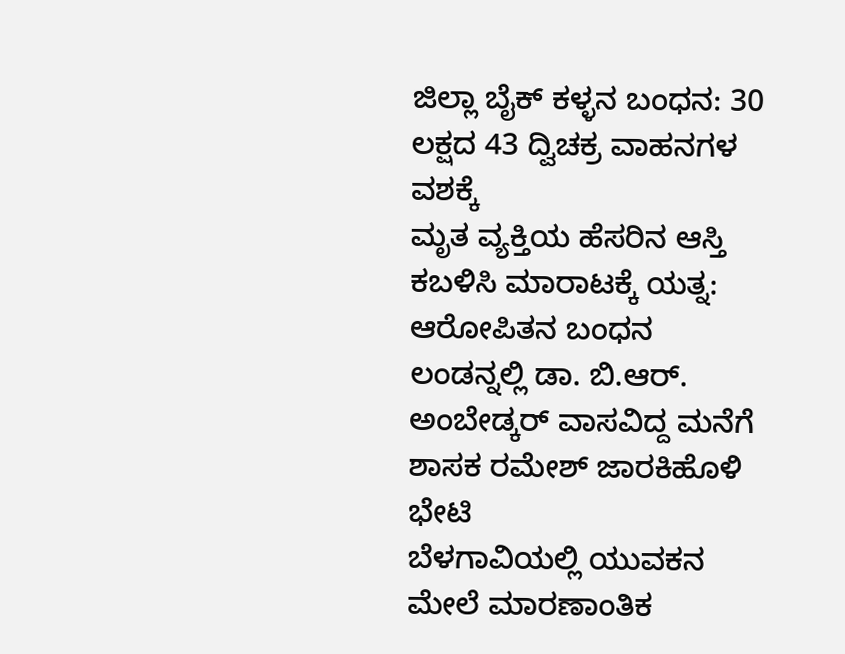ಜಿಲ್ಲಾ ಬೈಕ್ ಕಳ್ಳನ ಬಂಧನ: 30 ಲಕ್ಷದ 43 ದ್ವಿಚಕ್ರ ವಾಹನಗಳ ವಶಕ್ಕೆ
ಮೃತ ವ್ಯಕ್ತಿಯ ಹೆಸರಿನ ಆಸ್ತಿ ಕಬಳಿಸಿ ಮಾರಾಟಕ್ಕೆ ಯತ್ನ: ಆರೋಪಿತನ ಬಂಧನ
ಲಂಡನ್ನಲ್ಲಿ ಡಾ. ಬಿ.ಆರ್. ಅಂಬೇಡ್ಕರ್ ವಾಸವಿದ್ದ ಮನೆಗೆ ಶಾಸಕ ರಮೇಶ್ ಜಾರಕಿಹೊಳಿ ಭೇಟಿ
ಬೆಳಗಾವಿಯಲ್ಲಿ ಯುವಕನ ಮೇಲೆ ಮಾರಣಾಂತಿಕ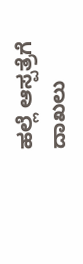ಹಲ್ಲೆ ಆಸ್ಪತ್ರೆಗೆ ದಾಖಲು